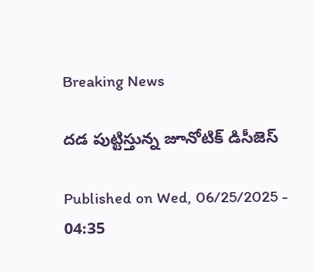Breaking News

దడ పుట్టిస్తున్న జూనోటిక్‌ డిసీజెస్‌

Published on Wed, 06/25/2025 - 04:35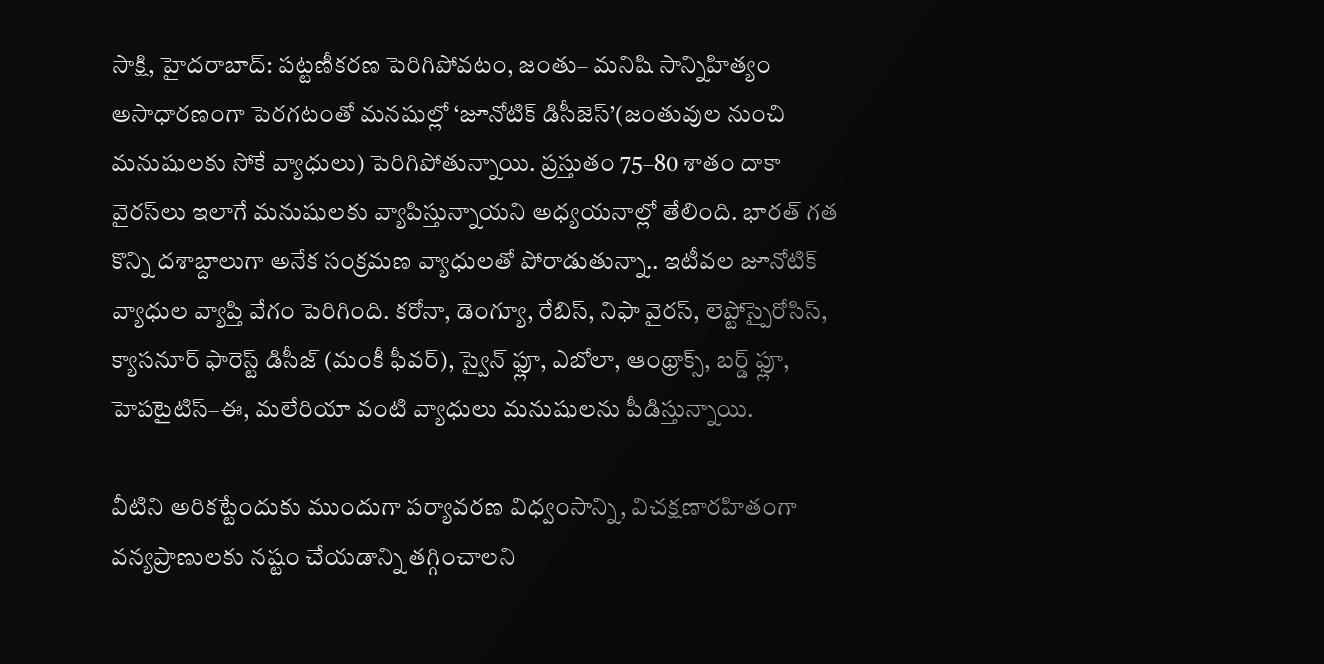సాక్షి, హైదరాబాద్‌: పట్టణీకరణ పెరిగిపోవటం, జంతు– మనిషి సాన్నిహిత్యం అసాధారణంగా పెరగటంతో మనషుల్లో ‘జూనోటిక్‌ డిసీజెస్‌’(జంతువుల నుంచి మనుషులకు సోకే వ్యాధులు) పెరిగిపోతున్నాయి. ప్రస్తుతం 75–80 శాతం దాకా వైరస్‌లు ఇలాగే మనుషులకు వ్యాపిస్తున్నాయని అధ్యయనాల్లో తేలింది. భారత్‌ గత కొన్ని దశాబ్దాలుగా అనేక సంక్రమణ వ్యాధులతో పోరాడుతున్నా.. ఇటీవల జూనోటిక్‌ వ్యాధుల వ్యాప్తి వేగం పెరిగింది. కరోనా, డెంగ్యూ, రేబిస్, నిఫా వైరస్, లెప్టోస్పైరోసిస్, క్యాసనూర్‌ ఫారెస్ట్‌ డిసీజ్‌ (మంకీ ఫీవర్‌), స్వైన్‌ ఫ్లూ, ఎబోలా, ఆంథ్రాక్స్, బర్డ్‌ ఫ్లూ, హెపటైటిస్‌–ఈ, మలేరియా వంటి వ్యాధులు మనుషులను పీడిస్తున్నాయి.

వీటిని అరికట్టేందుకు ముందుగా పర్యావరణ విధ్వంసాన్ని, విచక్షణారహితంగా వన్యప్రాణులకు నష్టం చేయడాన్ని తగ్గించాలని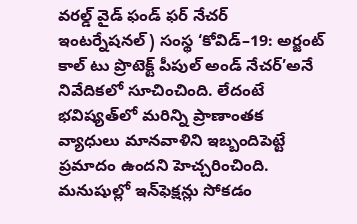వరల్డ్‌ వైడ్‌ ఫండ్‌ ఫర్‌ నేచర్‌ ఇంటర్నేషనల్‌) సంస్థ ‘కోవిడ్‌–19: అర్జంట్‌ కాల్‌ టు ప్రొటెక్ట్‌ పీపుల్‌ అండ్‌ నేచర్‌’అనే నివేదికలో సూచించింది. లేదంటే భవిష్యత్‌లో మరిన్ని ప్రాణాంతక వ్యాధులు మానవాళిని ఇబ్బందిపెట్టే ప్రమాదం ఉందని హెచ్చరించింది. మనుషుల్లో ఇన్‌ఫెక్షన్లు సోకడం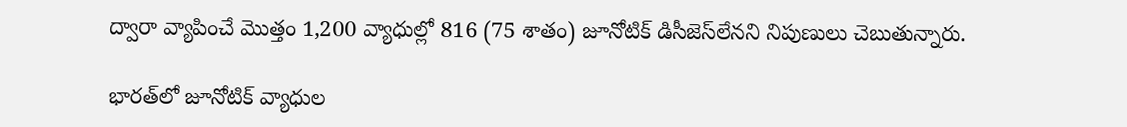ద్వారా వ్యాపించే మొత్తం 1,200 వ్యాధుల్లో 816 (75 శాతం) జూనోటిక్‌ డిసీజెస్‌లేనని నిపుణులు చెబుతున్నారు.

భారత్‌లో జూనోటిక్‌ వ్యాధుల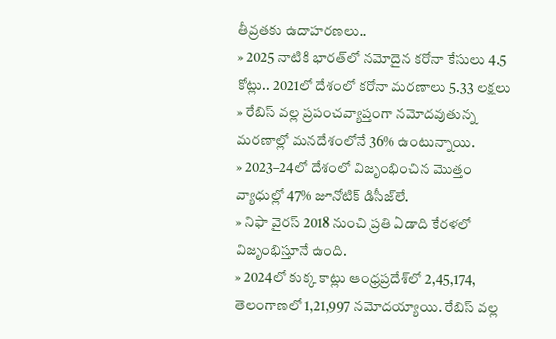తీవ్రతకు ఉదాహరణలు..
» 2025 నాటికి భారత్‌లో నమోదైన కరోనా కేసులు 4.5 కోట్లు.. 2021లో దేశంలో కరోనా మరణాలు 5.33 లక్షలు
» రేబిస్‌ వల్ల ప్రపంచవ్యాప్తంగా నమోదవుతున్న మరణాల్లో మనదేశంలోనే 36% ఉంటున్నాయి.
» 2023–24లో దేశంలో విజృంభించిన మొత్తం వ్యాధుల్లో 47% జూనోటిక్‌ డిసీజ్‌లే.
» నిఫా వైరస్‌ 2018 నుంచి ప్రతి ఏడాది కేరళలో విజృంభిస్తూనే ఉంది.
» 2024లో కుక్క కాట్లు ఆంధ్రప్రదేశ్‌లో 2,45,174, తెలంగాణలో 1,21,997 నమోదయ్యాయి. రేబిస్‌ వల్ల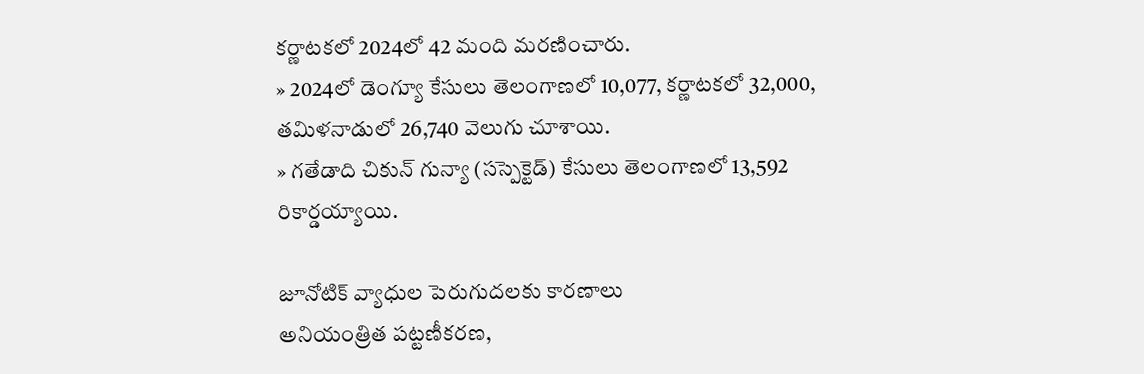కర్ణాటకలో 2024లో 42 మంది మరణించారు.
» 2024లో డెంగ్యూ కేసులు తెలంగాణలో 10,077, కర్ణాటకలో 32,000, తమిళనాడులో 26,740 వెలుగు చూశాయి.
» గతేడాది చికున్‌ గున్యా (సస్పెక్టెడ్‌) కేసులు తెలంగాణలో 13,592 రికార్డయ్యాయి.

జూనోటిక్‌ వ్యాధుల పెరుగుదలకు కారణాలు
అనియంత్రిత పట్టణీకరణ,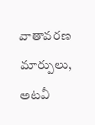వాతావరణ మార్పులు, అటవీ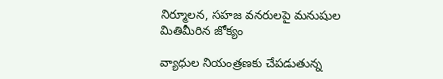నిర్మూలన, సహజ వనరులపై మనుషుల మితిమీరిన జోక్యం

వ్యాధుల నియంత్రణకు చేపడుతున్న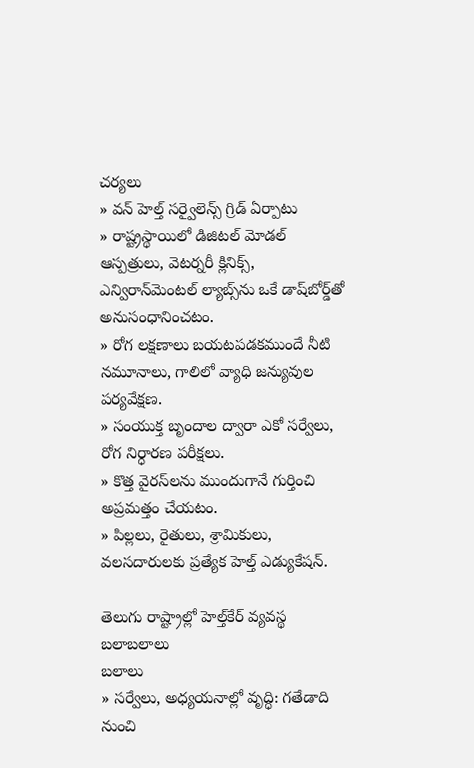చర్యలు
» వన్‌ హెల్త్‌ సర్వైలెన్స్‌ గ్రిడ్‌ ఏర్పాటు
» రాష్ట్రస్థాయిలో డిజిటల్‌ మోడల్‌ ఆస్పత్రులు, వెటర్నరీ క్లినిక్స్, ఎన్విరాన్‌మెంటల్‌ ల్యాబ్స్‌ను ఒకే డాష్‌బోర్డ్‌తో అనుసంధానించటం.
» రోగ లక్షణాలు బయటపడకముందే నీటి నమూనాలు, గాలిలో వ్యాధి జన్యువుల పర్యవేక్షణ.
» సంయుక్త బృందాల ద్వారా ఎకో సర్వేలు, రోగ నిర్ధారణ పరీక్షలు.
» కొత్త వైరస్‌లను ముందుగానే గుర్తించి అప్రమత్తం చేయటం.
» పిల్లలు, రైతులు, శ్రామికులు, వలసదారులకు ప్రత్యేక హెల్త్‌ ఎడ్యుకేషన్‌.

తెలుగు రాష్ట్రాల్లో హెల్త్‌కేర్‌ వ్యవస్థ బలాబలాలు
బలాలు
» సర్వేలు, అధ్యయనాల్లో వృద్ధి: గతేడాది నుంచి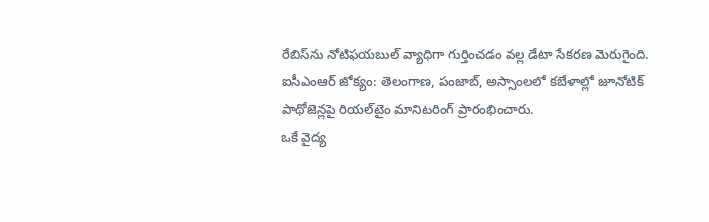రేబిస్‌ను నోటిఫయబుల్‌ వ్యాధిగా గుర్తించడం వల్ల డేటా సేకరణ మెరుగైంది.
ఐసీఎంఆర్‌ జోక్యం: తెలంగాణ, పంజాబ్, అస్సాంలలో కబేళాల్లో జూనోటిక్‌ పాథోజెన్లపై రియల్‌టైం మానిటరింగ్‌ ప్రారంభించారు.
ఒకే వైద్య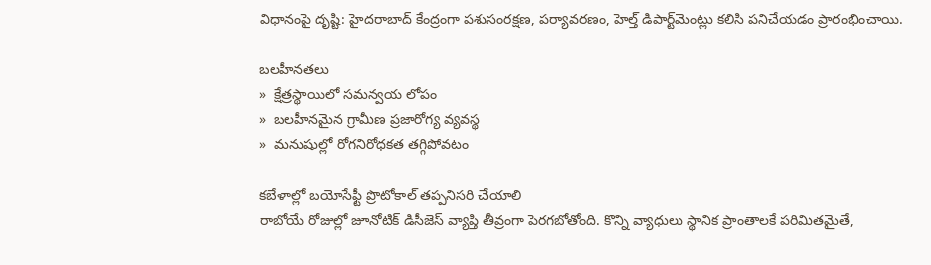విధానంపై దృష్టి: హైదరాబాద్‌ కేంద్రంగా పశుసంరక్షణ, పర్యావరణం, హెల్త్‌ డిపార్ట్‌మెంట్లు కలిసి పనిచేయడం ప్రారంభించాయి.

బలహీనతలు
»  క్షేత్రస్థాయిలో సమన్వయ లోపం
»  బలహీనమైన గ్రామీణ ప్రజారోగ్య వ్యవస్థ
»  మనుషుల్లో రోగనిరోధకత తగ్గిపోవటం

కబేళాల్లో బయోసేఫ్టీ ప్రొటోకాల్‌ తప్పనిసరి చేయాలి
రాబోయే రోజుల్లో జూనోటిక్‌ డిసీజెస్‌ వ్యాప్తి తీవ్రంగా పెరగబోతోంది. కొన్ని వ్యాధులు స్థానిక ప్రాంతాలకే పరిమితమైతే,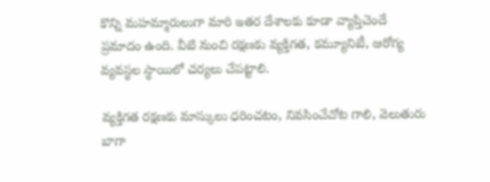కొన్ని మహమ్మారులుగా మారి ఇతర దేశాలకు కూడా వ్యాప్తిచెందే ప్రమాదం ఉంది. వీటి నుంచి రక్షణకు వ్యక్తిగత, కమ్యూనిటీ, ఆరోగ్య వ్యవస్థల స్థాయిలో చర్యలు చేపట్టాలి.

వ్యక్తిగత రక్షణకు మాస్కులు ధరించటం, నివసించేచోట గాలి, వెలుతురు బాగా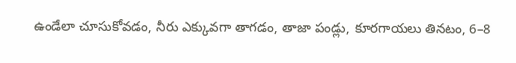ఉండేలా చూసుకోవడం, నీరు ఎక్కువగా తాగడం, తాజా పండ్లు, కూరగాయలు తినటం, 6–8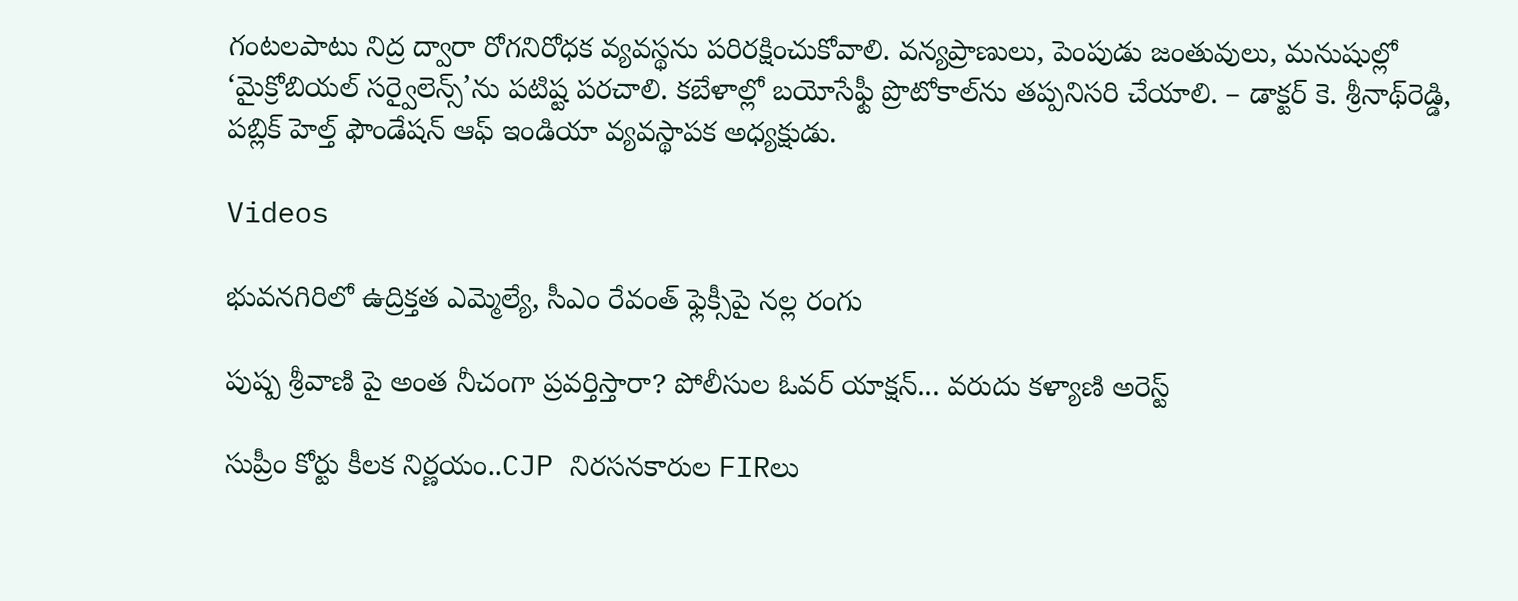గంటలపాటు నిద్ర ద్వారా రోగనిరోధక వ్యవస్థను పరిరక్షించుకోవాలి. వన్యప్రాణులు, పెంపుడు జంతువులు, మనుషుల్లో ‘మైక్రోబియల్‌ సర్వైలెన్స్‌’ను పటిష్ట పరచాలి. కబేళాల్లో బయోసేఫ్టీ ప్రొటోకాల్‌ను తప్పనిసరి చేయాలి. – డాక్టర్‌ కె. శ్రీనాథ్‌రెడ్డి, పబ్లిక్‌ హెల్త్‌ ఫౌండేషన్‌ ఆఫ్‌ ఇండియా వ్యవస్థాపక అధ్యక్షుడు.

Videos

భువనగిరిలో ఉద్రిక్తత ఎమ్మెల్యే, సీఎం రేవంత్ ఫ్లెక్సీపై నల్ల రంగు

పుష్ప శ్రీవాణి పై అంత నీచంగా ప్రవర్తిస్తారా? పోలీసుల ఓవర్ యాక్షన్... వరుదు కళ్యాణి అరెస్ట్

సుప్రీం కోర్టు కీలక నిర్ణయం..CJP నిరసనకారుల FIRలు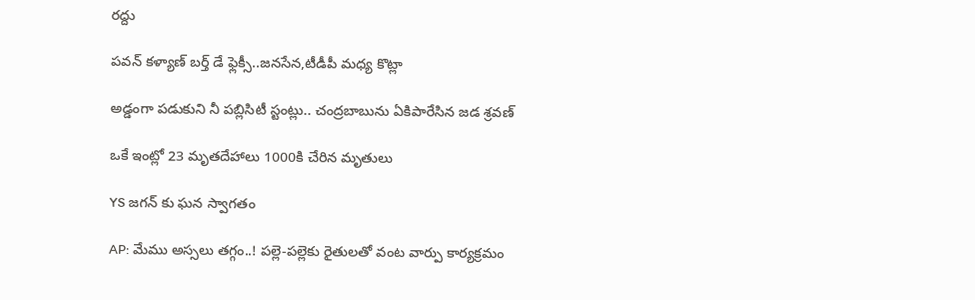రద్దు

పవన్ కళ్యాణ్ బర్త్ డే ఫ్లెక్సీ..జనసేన,టీడీపీ మధ్య కొట్లా

అడ్డంగా పడుకుని నీ పబ్లిసిటీ స్టంట్లు.. చంద్రబాబును ఏకిపారేసిన జడ శ్రవణ్

ఒకే ఇంట్లో 23 మృతదేహాలు 1000కి చేరిన మృతులు

YS జగన్ కు ఘన స్వాగతం

AP: మేము అస్సలు తగ్గం..! పల్లె-పల్లెకు రైతులతో వంట వార్పు కార్యక్రమం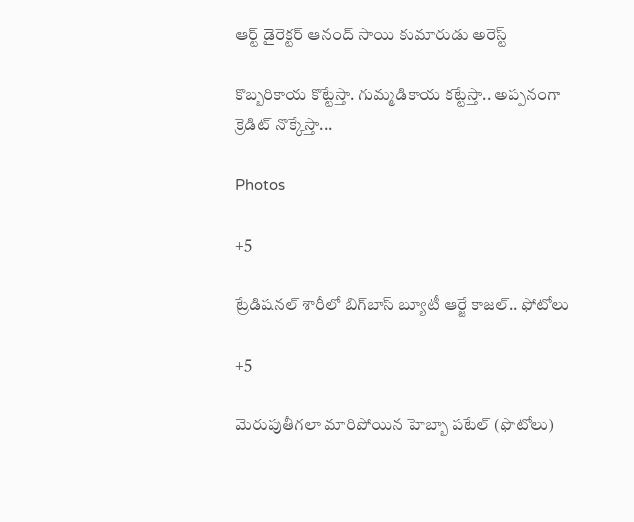ఆర్ట్ డైరెక్టర్ ఆనంద్ సాయి కుమారుడు అరెస్ట్

కొబ్బరికాయ కొట్టేస్తా. గుమ్మడికాయ కట్టేస్తా.. అప్పనంగా క్రెడిట్ నొక్కేస్తా...

Photos

+5

ట్రేడిషనల్ శారీలో బిగ్‌బాస్‌ బ్యూటీ ఆర్జే కాజల్.. ఫోటోలు

+5

మెరుపుతీగలా మారిపోయిన హెబ్బా పటేల్ (ఫొటోలు)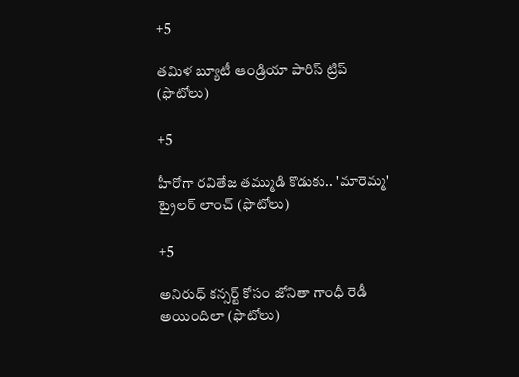+5

తమిళ బ్యూటీ ఆండ్రియా పారిస్ ట్రిప్ (ఫొటోలు)

+5

హీరోగా రవితేజ తమ్ముడి కొడుకు.. 'మారెమ్మ' ట్రైలర్ లాంచ్ (ఫొటోలు)

+5

అనిరుధ్ కన్సర్ట్ కోసం జోనితా గాంధీ రెడీ అయిందిలా (ఫొటోలు)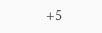+5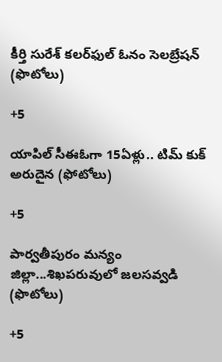కీర్తి సురేశ్ కలర్‌ఫుల్ ఓనం సెలబ్రేషన్ (ఫొటోలు)

+5

యాపిల్ సీఈఓగా 15ఏళ్లు.. టిమ్ కుక్ అరుదైన (ఫోటోలు)

+5

పార్వతీపురం మన్యం జిల్లా...శిఖపరువులో జలసవ్వడి (ఫొటోలు)

+5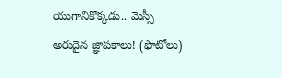యుగానికొక్కడు.. మెస్సీ అరుదైన జ్ఞాపకాలు! (ఫొటోలు)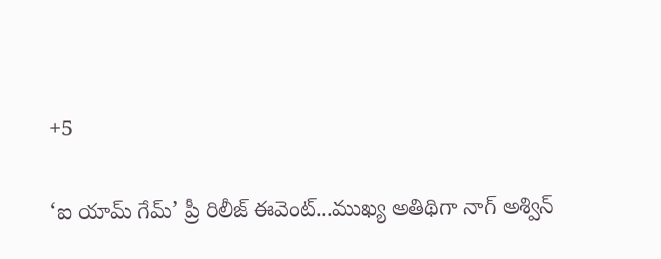+5

‘ఐ యామ్‌ గేమ్‌’ ప్రీ రిలీజ్‌ ఈవెంట్‌...ముఖ్య అతిథిగా నాగ్‌ అశ్విన్‌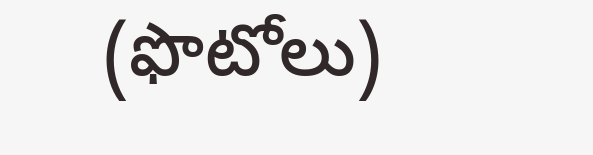(ఫొటోలు)